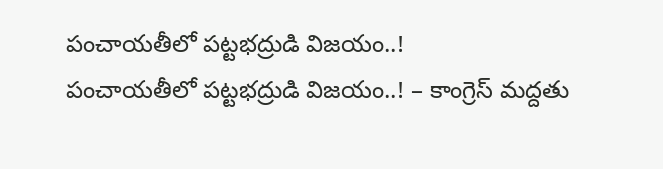పంచాయతీలో పట్టభద్రుడి విజయం..!
పంచాయతీలో పట్టభద్రుడి విజయం..! – కాంగ్రెస్ మద్దతు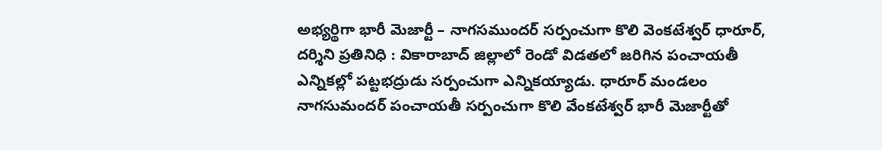అభ్యర్థిగా భారీ మెజార్టీ – నాగసముందర్ సర్పంచుగా కొలి వెంకటేశ్వర్ ధారూర్, దర్శిని ప్రతినిధి : వికారాబాద్ జిల్లాలో రెండో విడతలో జరిగిన పంచాయతీ ఎన్నికల్లో పట్టభద్రుడు సర్పంచుగా ఎన్నికయ్యాడు. ధారూర్ మండలం నాగసుమందర్ పంచాయతీ సర్పంచుగా కొలి వేంకటేశ్వర్ భారీ మెజార్టీతో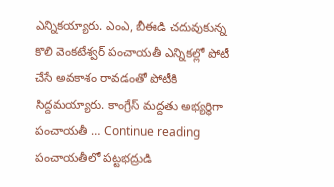ఎన్నికయ్యారు. ఎంఎ, బీఈడి చదువుకున్న కొలి వెంకటేశ్వర్ పంచాయతీ ఎన్నికల్లో పోటీ చేసే అవకాశం రావడంతో పోటీకి సిద్దమయ్యారు. కాంగ్రేస్ మద్దతు అభ్యర్థిగా పంచాయతీ … Continue reading పంచాయతీలో పట్టభద్రుడి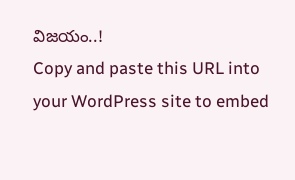విజయం..!
Copy and paste this URL into your WordPress site to embed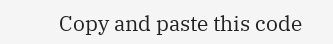Copy and paste this code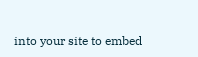into your site to embed